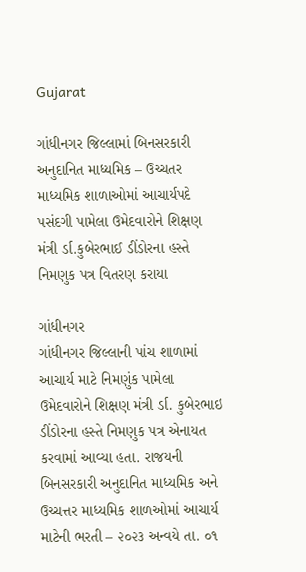Gujarat

ગાંધીનગર જિલ્લામાં બિનસરકારી અનુદાનિત માધ્યમિક – ઉચ્ચતર માધ્યમિક શાળાઓમાં આચાર્યપદે પસંદગી પામેલા ઉમેદવારોને શિક્ષણ મંત્રી ર્ડા.કુબેરભાઈ ડીંડોરના હસ્તે નિમણુક પત્ર વિતરણ કરાયા

ગાંધીનગર
ગાંધીનગર જિલ્લાની પાંચ શાળામાં આચાર્ય માટે નિમણુંક પામેલા ઉમેદવારોને શિક્ષણ મંત્રી ર્ડા. કુબેરભાઇ ડીંડોરના હસ્તે નિમણુક પત્ર એનાયત કરવામાં આવ્યા હતા. રાજયની બિનસરકારી અનુદાનિત માધ્યમિક અને ઉચ્ચત્તર માધ્યમિક શાળઓમાં આચાર્ય માટેની ભરતી – ૨૦૨૩ અન્વયે તા. ૦૧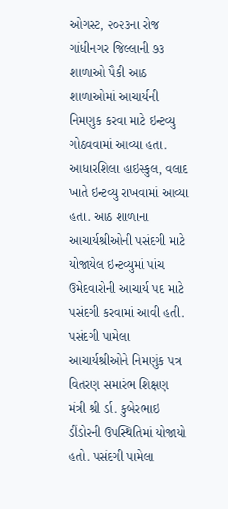ઓગસ્ટ, ૨૦૨૩ના રોજ ગાંધીનગર જિલ્લાની ૭૩ શાળાઓ પૈકી આઠ શાળાઓમાં આચાર્યની નિમણુક કરવા માટે ઇન્ટવ્યુ ગોઠવવામાં આવ્યા હતા. આધારશિલા હાઇસ્કુલ, વલાદ ખાતે ઇન્ટવ્યુ રાખવામાં આવ્યા હતા. આઠ શાળાના આચાર્યશ્રીઓની પસંદગી માટે યોજાયેલ ઇન્ટવ્યુમાં પાંચ ઉમેદવારોની આચાર્ય પદ માટે પસંદગી કરવામાં આવી હતી. પસંદગી પામેલા આચાર્યશ્રીઓને નિમણુંક પત્ર વિતરણ સમારંભ શિક્ષણ મંત્રી શ્રી ર્ડા. કુબેરભાઇ ડીંડોરની ઉપસ્થિતિમાં યોજાયો હતો. પસંદગી પામેલા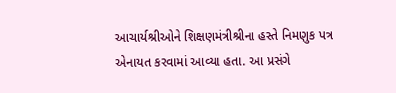આચાર્યશ્રીઓને શિક્ષણમંત્રીશ્રીના હસ્તે નિમણુક પત્ર એનાયત કરવામાં આવ્યા હતા. આ પ્રસંગે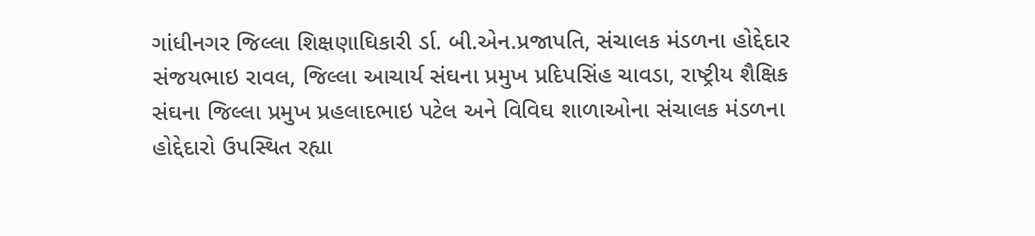ગાંધીનગર જિલ્લા શિક્ષણાઘિકારી ર્ડા. બી.એન.પ્રજાપતિ, સંચાલક મંડળના હોદ્દેદાર સંજયભાઇ રાવલ, જિલ્લા આચાર્ય સંઘના પ્રમુખ પ્રદિપસિંહ ચાવડા, રાષ્ટ્રીય શૈક્ષિક સંઘના જિલ્લા પ્રમુખ પ્રહલાદભાઇ પટેલ અને વિવિઘ શાળાઓના સંચાલક મંડળના હોદ્દેદારો ઉપસ્થિત રહ્યા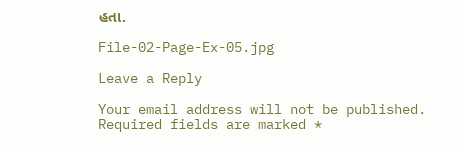હતા.

File-02-Page-Ex-05.jpg

Leave a Reply

Your email address will not be published. Required fields are marked *